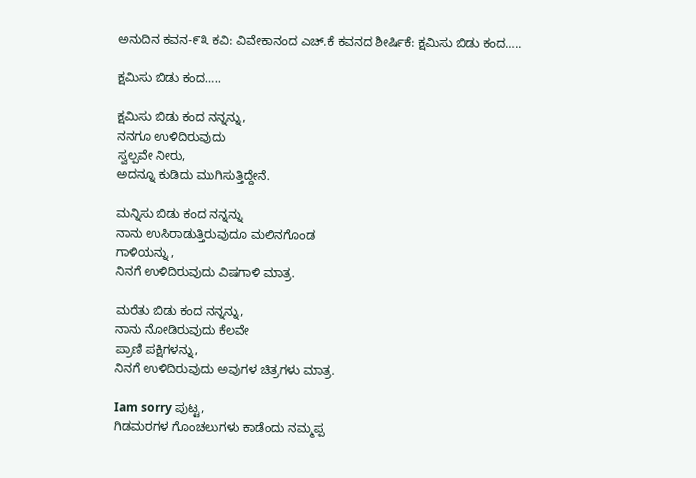ಅನುದಿನ ಕವನ-೯೩ ಕವಿ: ವಿವೇಕಾನಂದ ಎಚ್.ಕೆ ಕವನದ ಶೀರ್ಷಿಕೆ: ಕ್ಷಮಿಸು ಬಿಡು ಕಂದ…..

ಕ್ಷಮಿಸು ಬಿಡು ಕಂದ…..

ಕ್ಷಮಿಸು ಬಿಡು ಕಂದ ನನ್ನನ್ನು,
ನನಗೂ ಉಳಿದಿರುವುದು
ಸ್ವಲ್ಪವೇ ನೀರು,
ಅದನ್ನೂ ಕುಡಿದು ಮುಗಿಸುತ್ತಿದ್ದೇನೆ.

ಮನ್ನಿಸು ಬಿಡು ಕಂದ ನನ್ನನ್ನು
ನಾನು ಉಸಿರಾಡುತ್ತಿರುವುದೂ ಮಲಿನಗೊಂಡ
ಗಾಳಿಯನ್ನು ,
ನಿನಗೆ ಉಳಿದಿರುವುದು ವಿಷಗಾಳಿ ಮಾತ್ರ.

ಮರೆತು ಬಿಡು ಕಂದ ನನ್ನನ್ನು,
ನಾನು ನೋಡಿರುವುದು ಕೆಲವೇ
ಪ್ರಾಣಿ ಪಕ್ಷಿಗಳನ್ನು,
ನಿನಗೆ ಉಳಿದಿರುವುದು ಅವುಗಳ ಚಿತ್ರಗಳು ಮಾತ್ರ.

Iam sorry ಪುಟ್ಟ,
ಗಿಡಮರಗಳ ಗೊಂಚಲುಗಳು ಕಾಡೆಂದು ನಮ್ಮಪ್ಪ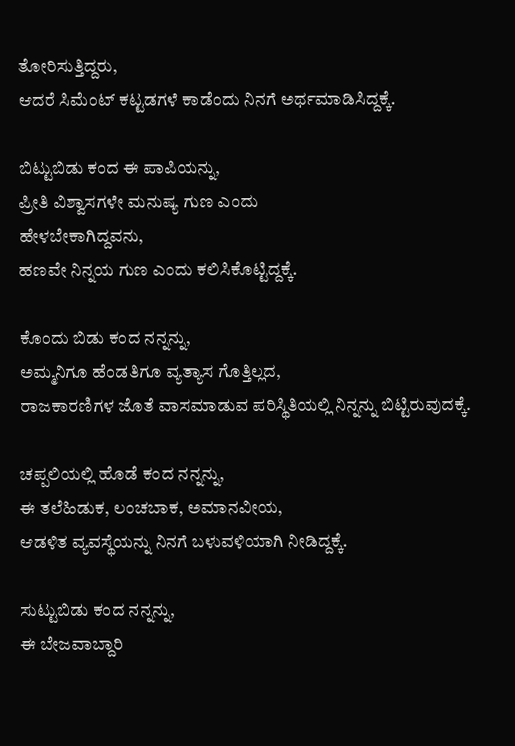ತೋರಿಸುತ್ತಿದ್ದರು,
ಆದರೆ ಸಿಮೆಂಟ್‌ ಕಟ್ಟಡಗಳೆ ಕಾಡೆಂದು ನಿನಗೆ ಅರ್ಥಮಾಡಿಸಿದ್ದಕ್ಕೆ.

ಬಿಟ್ಟುಬಿಡು ಕಂದ ಈ ಪಾಪಿಯನ್ನು,
ಪ್ರೀತಿ ವಿಶ್ವಾಸಗಳೇ ಮನುಷ್ಯ ಗುಣ ಎಂದು
ಹೇಳಬೇಕಾಗಿದ್ದವನು,
ಹಣವೇ ನಿನ್ನಯ ಗುಣ ಎಂದು ಕಲಿಸಿಕೊಟ್ಟಿದ್ದಕ್ಕೆ.

ಕೊಂದು ಬಿಡು ಕಂದ ನನ್ನನ್ನು,
ಅಮ್ಮನಿಗೂ ಹೆಂಡತಿಗೂ ವ್ಯತ್ಯಾಸ ಗೊತ್ತಿಲ್ಲದ,
ರಾಜಕಾರಣಿಗಳ ಜೊತೆ ವಾಸಮಾಡುವ ಪರಿಸ್ಥಿತಿಯಲ್ಲಿ ನಿನ್ನನ್ನು ಬಿಟ್ಟಿರುವುದಕ್ಕೆ.

ಚಪ್ಪಲಿಯಲ್ಲಿ ಹೊಡೆ ಕಂದ ನನ್ನನ್ನು,
ಈ ತಲೆಹಿಡುಕ, ಲಂಚಬಾಕ, ಅಮಾನವೀಯ,
ಆಡಳಿತ ವ್ಯವಸ್ಥೆಯನ್ನು ನಿನಗೆ ಬಳುವಳಿಯಾಗಿ ನೀಡಿದ್ದಕ್ಕೆ.

ಸುಟ್ಟುಬಿಡು ಕಂದ ನನ್ನನ್ನು,
ಈ ಬೇಜವಾಬ್ದಾರಿ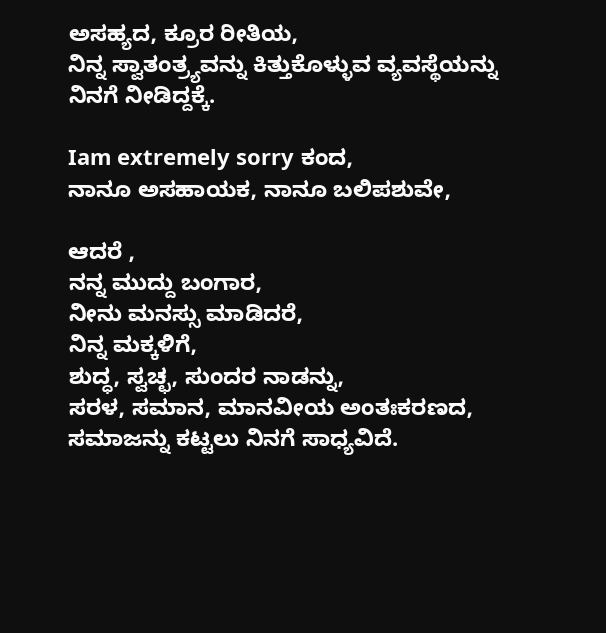ಅಸಹ್ಯದ, ಕ್ರೂರ ರೀತಿಯ,
ನಿನ್ನ ಸ್ವಾತಂತ್ರ್ಯವನ್ನು ಕಿತ್ತುಕೊಳ್ಳುವ ವ್ಯವಸ್ಥೆಯನ್ನು ನಿನಗೆ ನೀಡಿದ್ದಕ್ಕೆ.

Iam extremely sorry ಕಂದ,
ನಾನೂ ಅಸಹಾಯಕ, ನಾನೂ ಬಲಿಪಶುವೇ,

ಆದರೆ ,
ನನ್ನ ಮುದ್ದು ಬಂಗಾರ,
ನೀನು ಮನಸ್ಸು ಮಾಡಿದರೆ,
ನಿನ್ನ ಮಕ್ಕಳಿಗೆ,
ಶುದ್ಧ, ಸ್ವಚ್ಛ, ಸುಂದರ ನಾಡನ್ನು,
ಸರಳ, ಸಮಾನ, ಮಾನವೀಯ ಅಂತಃಕರಣದ,
ಸಮಾಜನ್ನು ಕಟ್ಟಲು ನಿನಗೆ ಸಾಧ್ಯವಿದೆ.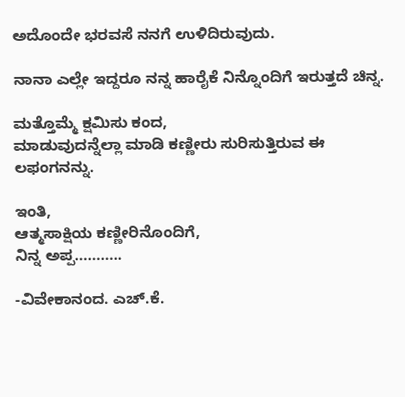ಅದೊಂದೇ ಭರವಸೆ ನನಗೆ ಉಳಿದಿರುವುದು.

ನಾನಾ ಎಲ್ಲೇ ಇದ್ದರೂ ನನ್ನ ಹಾರೈಕೆ ನಿನ್ನೊಂದಿಗೆ ಇರುತ್ತದೆ ಚಿನ್ನ.

ಮತ್ತೊಮ್ಮೆ ಕ್ಷಮಿಸು ಕಂದ,
ಮಾಡುವುದನ್ನೆಲ್ಲಾ ಮಾಡಿ ಕಣ್ಣೀರು ಸುರಿಸುತ್ತಿರುವ ಈ ಲಫಂಗನನ್ನು.

ಇಂತಿ,
ಆತ್ಮಸಾಕ್ಷಿಯ ಕಣ್ಣೀರಿನೊಂದಿಗೆ,
ನಿನ್ನ ಅಪ್ಪ………..

-ವಿವೇಕಾನಂದ. ಎಚ್.ಕೆ.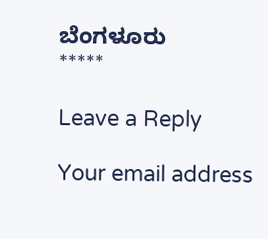ಬೆಂಗಳೂರು
*****

Leave a Reply

Your email address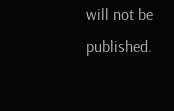will not be published.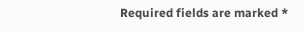Required fields are marked *